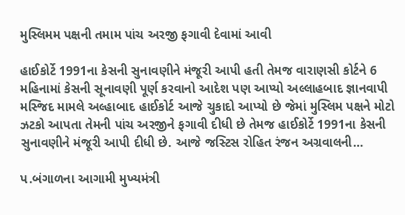મુસ્લિમમ પક્ષની તમામ પાંચ અરજી ફગાવી દેવામાં આવી

હાઈકોર્ટે 1991ના કેસની સુનાવણીને મંજૂરી આપી હતી તેમજ વારાણસી કોર્ટને 6 મહિનામાં કેસની સૂનાવણી પૂર્ણ કરવાનો આદેશ પણ આપ્યો અલ્લાહબાદ જ્ઞાનવાપી મસ્જિદ મામલે અલ્હાબાદ હાઈકોર્ટ આજે ચુકાદો આપ્યો છે જેમાં મુસ્લિમ પક્ષને મોટો ઝટકો આપતા તેમની પાંચ અરજીને ફગાવી દીધી છે તેમજ હાઈકોર્ટે 1991ના કેસની સુનાવણીને મંજૂરી આપી દીધી છે. આજે જસ્ટિસ રોહિત રંજન અગ્રવાલની…

પ.બંગાળના આગામી મુખ્યમંત્રી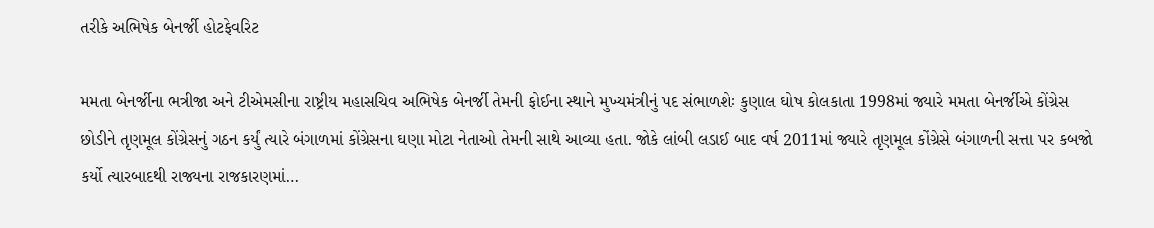તરીકે અભિષેક બેનર્જી હોટફેવરિટ

મમતા બેનર્જીના ભત્રીજા અને ટીએમસીના રાષ્ટ્રીય મહાસચિવ અભિષેક બેનર્જી તેમની ફોઈના સ્થાને મુખ્યમંત્રીનું પદ સંભાળશેઃ કુણાલ ઘોષ કોલકાતા 1998માં જ્યારે મમતા બેનર્જીએ કોંગ્રેસ છોડીને તૃણમૂલ કોંગ્રેસનું ગઠન કર્યું ત્યારે બંગાળમાં કોંગ્રેસના ઘણા મોટા નેતાઓ તેમની સાથે આવ્યા હતા. જોકે લાંબી લડાઈ બાદ વર્ષ 2011માં જ્યારે તૃણમૂલ કોંગ્રેસે બંગાળની સત્તા પર કબજો કર્યો ત્યારબાદથી રાજ્યના રાજકારણમાં…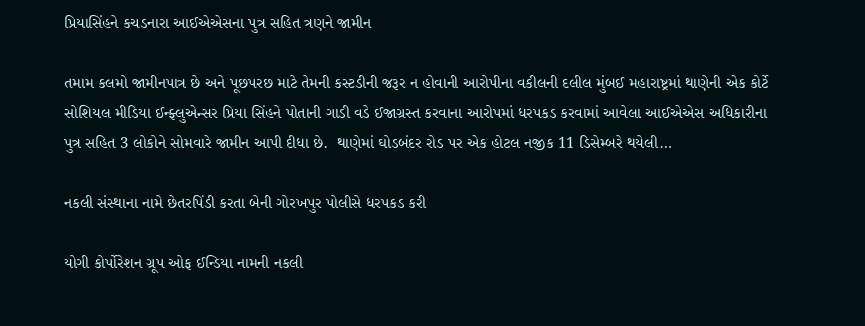પ્રિયાસિંહને કચડનારા આઈએએસના પુત્ર સહિત ત્રણને જામીન

તમામ કલમો જામીનપાત્ર છે અને પૂછપરછ માટે તેમની કસ્ટડીની જરૂર ન હોવાની આરોપીના વકીલની દલીલ મુંબઈ મહારાષ્ટ્રમાં થાણેની એક કોર્ટે સોશિયલ મીડિયા ઈન્ફ્લુએન્સર પ્રિયા સિંહને પોતાની ગાડી વડે ઈજાગ્રસ્ત કરવાના આરોપમાં ધરપકડ કરવામાં આવેલા આઈએએસ અધિકારીના પુત્ર સહિત 3 લોકોને સોમવારે જામીન આપી દીધા છે.  થાણેમાં ઘોડબંદર રોડ પર એક હોટલ નજીક 11 ડિસેમ્બરે થયેલી…

નકલી સંસ્થાના નામે છેતરપિંડી કરતા બેની ગોરખપુર પોલીસે ધરપકડ કરી

યોગી કોર્પોરેશન ગ્રૂપ ઓફ ઈન્ડિયા નામની નકલી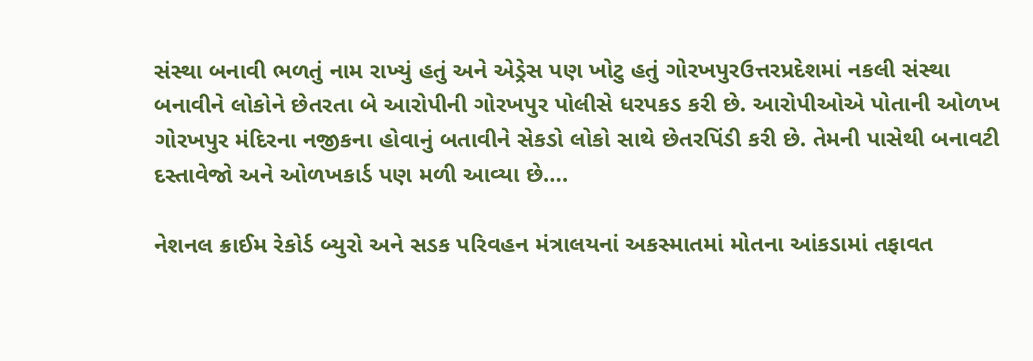સંસ્થા બનાવી ભળતું નામ રાખ્યું હતું અને એડ્રેસ પણ ખોટુ હતું ગોરખપુરઉત્તરપ્રદેશમાં નકલી સંસ્થા બનાવીને લોકોને છેતરતા બે આરોપીની ગોરખપુર પોલીસે ધરપકડ કરી છે. આરોપીઓએ પોતાની ઓળખ ગોરખપુર મંદિરના નજીકના હોવાનું બતાવીને સેકડો લોકો સાથે છેતરપિંડી કરી છે. તેમની પાસેથી બનાવટી દસ્તાવેજો અને ઓળખકાર્ડ પણ મળી આવ્યા છે….

નેશનલ ક્રાઈમ રેકોર્ડ બ્યુરો અને સડક પરિવહન મંત્રાલયનાં અકસ્માતમાં મોતના આંકડામાં તફાવત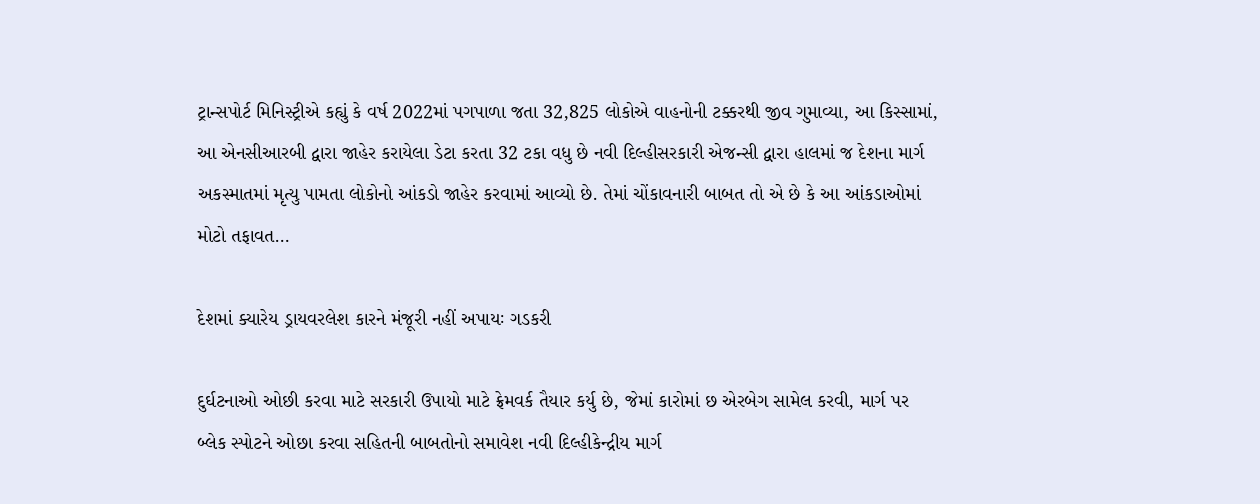ટ્રાન્સપોર્ટ મિનિસ્ટ્રીએ કહ્યું કે વર્ષ 2022માં પગપાળા જતા 32,825 લોકોએ વાહનોની ટક્કરથી જીવ ગુમાવ્યા, આ કિસ્સામાં, આ એનસીઆરબી દ્વારા જાહેર કરાયેલા ડેટા કરતા 32 ટકા વધુ છે નવી દિલ્હીસરકારી એજન્સી દ્વારા હાલમાં જ દેશના માર્ગ અકસ્માતમાં મૃત્યુ પામતા લોકોનો આંકડો જાહેર કરવામાં આવ્યો છે. તેમાં ચોંકાવનારી બાબત તો એ છે કે આ આંકડાઓમાં મોટો તફાવત…

દેશમાં ક્યારેય ડ્રાયવરલેશ કારને મંજૂરી નહીં અપાયઃ ગડકરી

દુર્ઘટનાઓ ઓછી કરવા માટે સરકારી ઉપાયો માટે ફ્રેમવર્ક તૈયાર કર્યુ છે, જેમાં કારોમાં છ એરબેગ સામેલ કરવી, માર્ગ પર બ્લેક સ્પોટને ઓછા કરવા સહિતની બાબતોનો સમાવેશ નવી દિલ્હીકેન્દ્રીય માર્ગ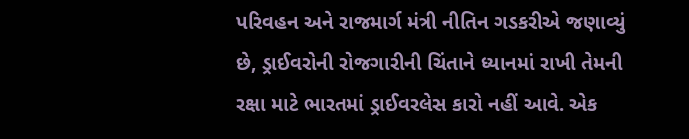પરિવહન અને રાજમાર્ગ મંત્રી નીતિન ગડકરીએ જણાવ્યું છે, ડ્રાઈવરોની રોજગારીની ચિંતાને ધ્યાનમાં રાખી તેમની રક્ષા માટે ભારતમાં ડ્રાઈવરલેસ કારો નહીં આવે. એક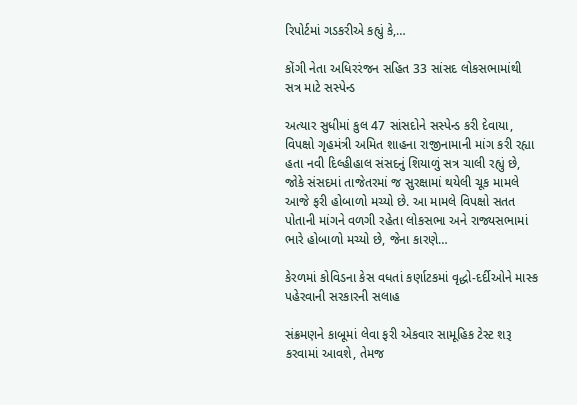રિપોર્ટમાં ગડકરીએ કહ્યું કે,…

કોંગી નેતા અધિરરંજન સહિત 33 સાંસદ લોકસભામાંથી સત્ર માટે સસ્પેન્ડ

અત્યાર સુધીમાં કુલ 47 સાંસદોને સસ્પેન્ડ કરી દેવાયા, વિપક્ષો ગૃહમંત્રી અમિત શાહના રાજીનામાની માંગ કરી રહ્યા હતા નવી દિલ્હીહાલ સંસદનું શિયાળું સત્ર ચાલી રહ્યું છે, જોકે સંસદમાં તાજેતરમાં જ સુરક્ષામાં થયેલી ચૂક મામલે આજે ફરી હોબાળો મચ્યો છે. આ મામલે વિપક્ષો સતત પોતાની માંગને વળગી રહેતા લોકસભા અને રાજ્યસભામાં ભારે હોબાળો મચ્યો છે, જેના કારણે…

કેરળમાં કોવિડના કેસ વધતાં કર્ણાટકમાં વૃદ્ધો-દર્દીઓને માસ્ક પહેરવાની સરકારની સલાહ

સંક્રમણને કાબૂમાં લેવા ફરી એકવાર સામૂહિક ટેસ્ટ શરૂ કરવામાં આવશે, તેમજ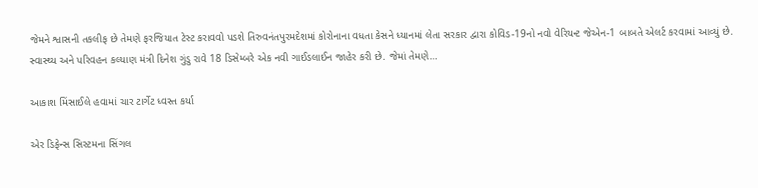જેમને શ્વાસની તકલીફ છે તેમણે ફરજિયાત ટેસ્ટ કરાવવો પડશે તિરુવનંતપુરમદેશમાં કોરોનાના વધતા કેસને ધ્યાનમાં લેતા સરકાર દ્વારા કોવિડ-19નો નવો વેરિયન્ટ જેએન-1 બાબતે એલર્ટ કરવામાં આવ્યું છે. સ્વાસ્થ્ય અને પરિવહન કલ્યાણ મંત્રી દિનેશ ગુંડુ રાવે 18 ડિસેમ્બરે એક નવી ગાઈડલાઈન જાહેર કરી છે. જેમાં તેમણે…

આકાશ મિંસાઈલે હવામાં ચાર ટાર્ગેટ ધ્વસ્ત કર્યા

એર ડિફેન્સ સિસ્ટમના સિંગલ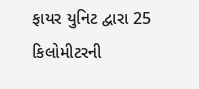ફાયર યુનિટ દ્વારા 25 કિલોમીટરની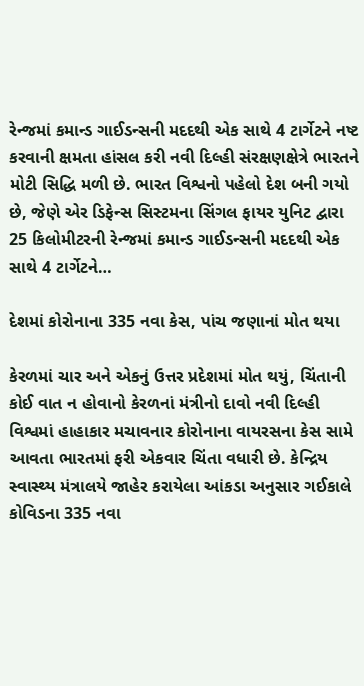રેન્જમાં કમાન્ડ ગાઈડન્સની મદદથી એક સાથે 4 ટાર્ગેટને નષ્ટ કરવાની ક્ષમતા હાંસલ કરી નવી દિલ્હી સંરક્ષણક્ષેત્રે ભારતને મોટી સિદ્ધિ મળી છે. ભારત વિશ્વનો પહેલો દેશ બની ગયો છે, જેણે એર ડિફેન્સ સિસ્ટમના સિંગલ ફાયર યુનિટ દ્વારા 25 કિલોમીટરની રેન્જમાં કમાન્ડ ગાઈડન્સની મદદથી એક સાથે 4 ટાર્ગેટને…

દેશમાં કોરોનાના 335 નવા કેસ, પાંચ જણાનાં મોત થયા

કેરળમાં ચાર અને એકનું ઉત્તર પ્રદેશમાં મોત થયું, ચિંતાની કોઈ વાત ન હોવાનો કેરળનાં મંત્રીનો દાવો નવી દિલ્હી વિશ્વમાં હાહાકાર મચાવનાર કોરોનાના વાયરસના કેસ સામે આવતા ભારતમાં ફરી એકવાર ચિંતા વધારી છે. કેન્દ્રિય સ્વાસ્થ્ય મંત્રાલયે જાહેર કરાયેલા આંકડા અનુસાર ગઈકાલે કોવિડના 335 નવા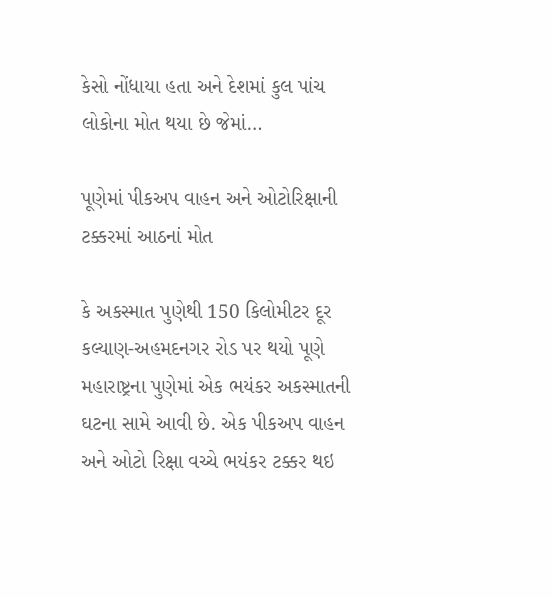કેસો નોંધાયા હતા અને દેશમાં કુલ પાંચ લોકોના મોત થયા છે જેમાં…

પૂણેમાં પીકઅપ વાહન અને ઓટોરિક્ષાની ટક્કરમાં આઠનાં મોત

કે અકસ્માત પુણેથી 150 કિલોમીટર દૂર કલ્યાણ-અહમદનગર રોડ પર થયો પૂણે મહારાષ્ટ્રના પુણેમાં એક ભયંકર અકસ્માતની ઘટના સામે આવી છે. એક પીકઅપ વાહન અને ઓટો રિક્ષા વચ્ચે ભયંકર ટક્કર થઇ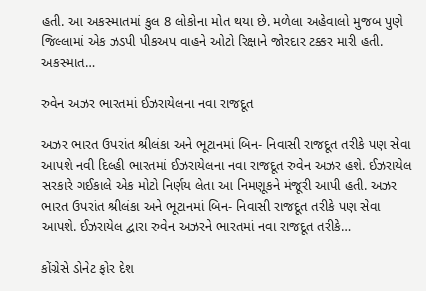હતી. આ અકસ્માતમાં કુલ 8 લોકોના મોત થયા છે. મળેલા અહેવાલો મુજબ પુણે જિલ્લામાં એક ઝડપી પીકઅપ વાહને ઓટો રિક્ષાને જોરદાર ટક્કર મારી હતી. અકસ્માત…

રુવેન અઝર ભારતમાં ઈઝરાયેલના નવા રાજદૂત

અઝર ભારત ઉપરાંત શ્રીલંકા અને ભૂટાનમાં બિન- નિવાસી રાજદૂત તરીકે પણ સેવા આપશે નવી દિલ્હી ભારતમાં ઈઝરાયેલના નવા રાજદૂત રુવેન અઝર હશે. ઈઝરાયેલ સરકારે ગઈકાલે એક મોટો નિર્ણય લેતા આ નિમણૂકને મંજૂરી આપી હતી. અઝર ભારત ઉપરાંત શ્રીલંકા અને ભૂટાનમાં બિન- નિવાસી રાજદૂત તરીકે પણ સેવા આપશે. ઈઝરાયેલ દ્વારા રુવેન અઝરને ભારતમાં નવા રાજદૂત તરીકે…

કોંગ્રેસે ડોનેટ ફોર દેશ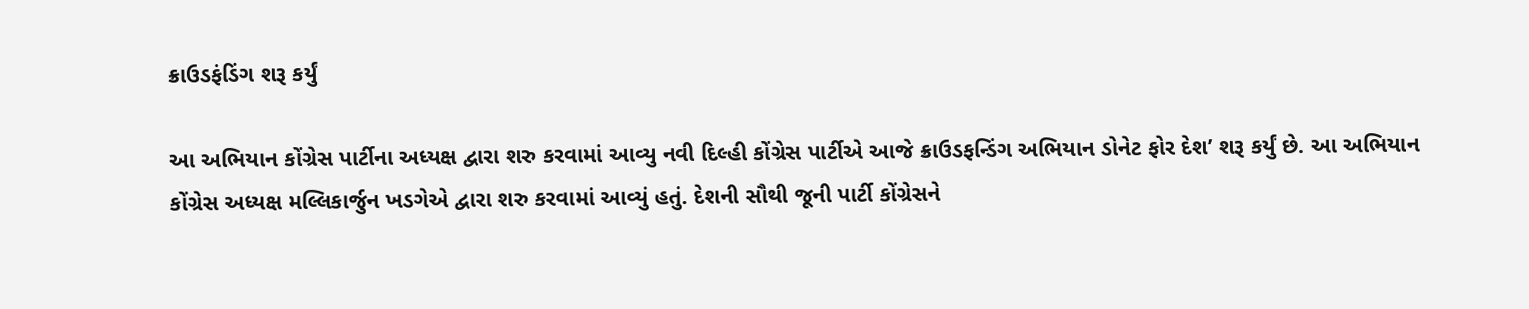ક્રાઉડફંડિંગ શરૂ કર્યું

આ અભિયાન કોંગ્રેસ પાર્ટીના અધ્યક્ષ દ્વારા શરુ કરવામાં આવ્યુ નવી દિલ્હી કોંગ્રેસ પાર્ટીએ આજે ક્રાઉડફન્ડિંગ અભિયાન ડોનેટ ફોર દેશ’ શરૂ કર્યું છે. આ અભિયાન કોંગ્રેસ અધ્યક્ષ મલ્લિકાર્જુન ખડગેએ દ્વારા શરુ કરવામાં આવ્યું હતું. દેશની સૌથી જૂની પાર્ટી કોંગ્રેસને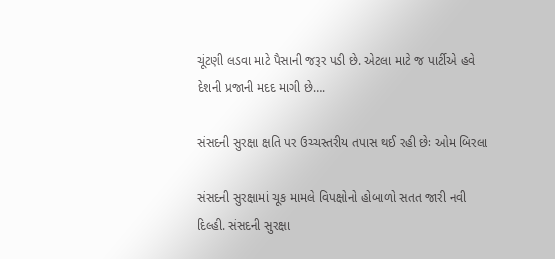ચૂંટણી લડવા માટે પૈસાની જરૂર પડી છે. એટલા માટે જ પાર્ટીએ હવે દેશની પ્રજાની મદદ માગી છે….

સંસદની સુરક્ષા ક્ષતિ પર ઉચ્ચસ્તરીય તપાસ થઈ રહી છેઃ ઓમ બિરલા

સંસદની સુરક્ષામાં ચૂક મામલે વિપક્ષોનો હોબાળો સતત જારી નવી દિલ્હી. સંસદની સુરક્ષા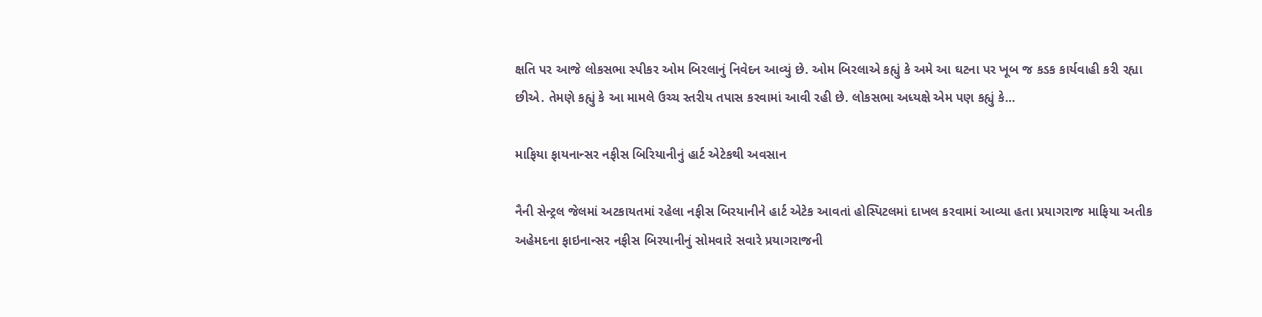ક્ષતિ પર આજે લોકસભા સ્પીકર ઓમ બિરલાનું નિવેદન આવ્યું છે. ઓમ બિરલાએ કહ્યું કે અમે આ ઘટના પર ખૂબ જ કડક કાર્યવાહી કરી રહ્યા છીએ. તેમણે કહ્યું કે આ મામલે ઉચ્ચ સ્તરીય તપાસ કરવામાં આવી રહી છે. લોકસભા અધ્યક્ષે એમ પણ કહ્યું કે…

માફિયા ફાયનાન્સર નફીસ બિરિયાનીનું હાર્ટ એટેકથી અવસાન

નૈની સેન્ટ્રલ જેલમાં અટકાયતમાં રહેલા નફીસ બિરયાનીને હાર્ટ એટેક આવતાં હોસ્પિટલમાં દાખલ કરવામાં આવ્યા હતા પ્રયાગરાજ માફિયા અતીક અહેમદના ફાઇનાન્સર નફીસ બિરયાનીનું સોમવારે સવારે પ્રયાગરાજની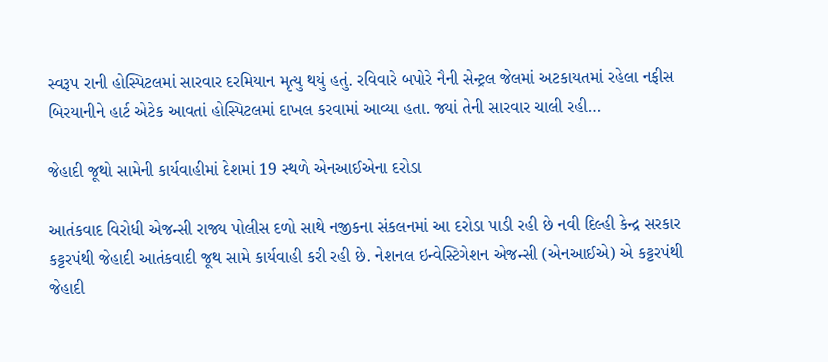સ્વરૂપ રાની હોસ્પિટલમાં સારવાર દરમિયાન મૃત્યુ થયું હતું. રવિવારે બપોરે નૈની સેન્ટ્રલ જેલમાં અટકાયતમાં રહેલા નફીસ બિરયાનીને હાર્ટ એટેક આવતાં હોસ્પિટલમાં દાખલ કરવામાં આવ્યા હતા. જ્યાં તેની સારવાર ચાલી રહી…

જેહાદી જૂથો સામેની કાર્યવાહીમાં દેશમાં 19 સ્થળે એનઆઈએના દરોડા

આતંકવાદ વિરોધી એજન્સી રાજ્ય પોલીસ દળો સાથે નજીકના સંકલનમાં આ દરોડા પાડી રહી છે નવી દિલ્હી કેન્દ્ર સરકાર કટ્ટરપંથી જેહાદી આતંકવાદી જૂથ સામે કાર્યવાહી કરી રહી છે. નેશનલ ઇન્વેસ્ટિગેશન એજન્સી (એનઆઈએ) એ કટ્ટરપંથી જેહાદી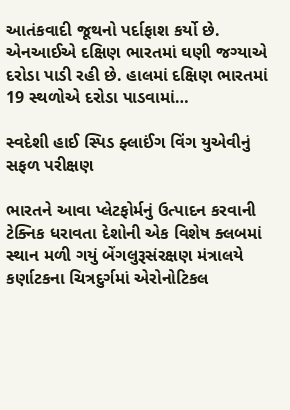આતંકવાદી જૂથનો પર્દાફાશ કર્યો છે. એનઆઈએ દક્ષિણ ભારતમાં ઘણી જગ્યાએ દરોડા પાડી રહી છે. હાલમાં દક્ષિણ ભારતમાં 19 સ્થળોએ દરોડા પાડવામાં…

સ્વદેશી હાઈ સ્પિડ ફ્લાઈંગ વિંગ યુએવીનું સફળ પરીક્ષણ

ભારતને આવા પ્લેટફોર્મનું ઉત્પાદન કરવાની ટેક્નિક ધરાવતા દેશોની એક વિશેષ ક્લબમાં સ્થાન મળી ગયું બેંગલુરૂસંરક્ષણ મંત્રાલયે કર્ણાટકના ચિત્રદુર્ગમાં એરોનોટિકલ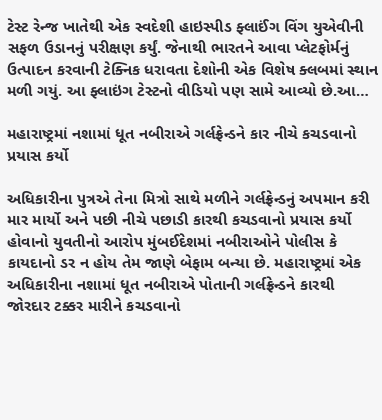ટેસ્ટ રેન્જ ખાતેથી એક સ્વદેશી હાઇસ્પીડ ફ્લાઈંગ વિંગ યુએવીની સફળ ઉડાનનું પરીક્ષણ કર્યું. જેનાથી ભારતને આવા પ્લેટફોર્મનું ઉત્પાદન કરવાની ટેક્નિક ધરાવતા દેશોની એક વિશેષ ક્લબમાં સ્થાન મળી ગયું. આ ફ્લાઇંગ ટેસ્ટનો વીડિયો પણ સામે આવ્યો છે.આ…

મહારાષ્ટ્રમાં નશામાં ધૂત નબીરાએ ગર્લફ્રેન્ડને કાર નીચે કચડવાનો પ્રયાસ કર્યો

અધિકારીના પુત્રએ તેના મિત્રો સાથે મળીને ગર્લફ્રેન્ડનું અપમાન કરી માર માર્યો અને પછી નીચે પછાડી કારથી કચડવાનો પ્રયાસ કર્યો હોવાનો યુવતીનો આરોપ મુંબઈદેશમાં નબીરાઓને પોલીસ કે કાયદાનો ડર ન હોય તેમ જાણે બેફામ બન્યા છે. મહારાષ્ટ્રમાં એક અધિકારીના નશામાં ધૂત નબીરાએ પોતાની ગર્લફ્રેન્ડને કારથી જોરદાર ટક્કર મારીને કચડવાનો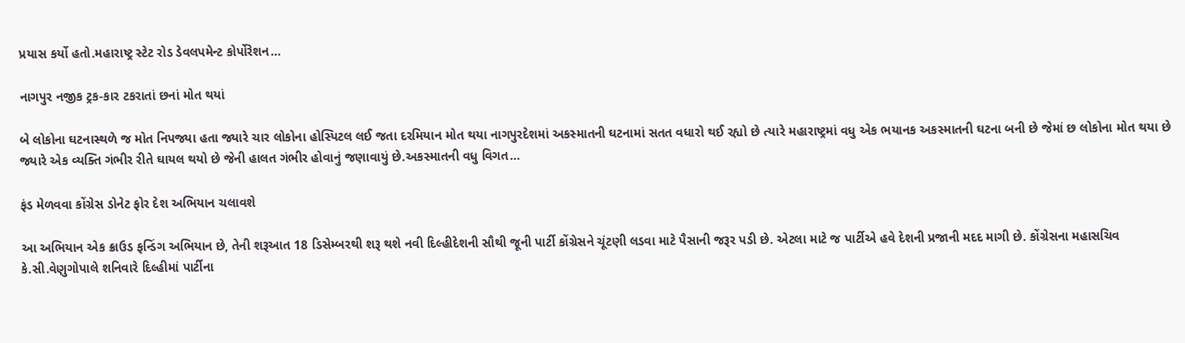પ્રયાસ કર્યો હતો.મહારાષ્ટ્ર સ્ટેટ રોડ ડેવલપમેન્ટ કોર્પોરેશન…

નાગપુર નજીક ટ્રક-કાર ટકરાતાં છનાં મોત થયાં

બે લોકોના ઘટનાસ્થળે જ મોત નિપજ્યા હતા જ્યારે ચાર લોકોના હોસ્પિટલ લઈ જતા દરમિયાન મોત થયા નાગપુરદેશમાં અકસ્માતની ઘટનામાં સતત વધારો થઈ રહ્યો છે ત્યારે મહારાષ્ટ્રમાં વધુ એક ભયાનક અકસ્માતની ઘટના બની છે જેમાં છ લોકોના મોત થયા છે જ્યારે એક વ્યક્તિ ગંભીર રીતે ઘાયલ થયો છે જેની હાલત ગંભીર હોવાનું જણાવાયું છે.અકસ્માતની વધુ વિગત…

ફંડ મેળવવા કોંગ્રેસ ડોનેટ ફોર દેશ અભિયાન ચલાવશે

આ અભિયાન એક ક્રાઉડ ફન્ડિંગ અભિયાન છે, તેની શરૂઆત 18 ડિસેમ્બરથી શરૂ થશે નવી દિલ્હીદેશની સૌથી જૂની પાર્ટી કોંગ્રેસને ચૂંટણી લડવા માટે પૈસાની જરૂર પડી છે. એટલા માટે જ પાર્ટીએ હવે દેશની પ્રજાની મદદ માગી છે. કોંગ્રેસના મહાસચિવ કે.સી.વેણુગોપાલે શનિવારે દિલ્હીમાં પાર્ટીના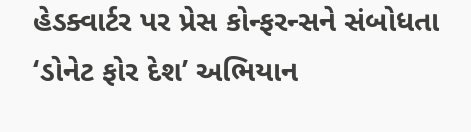હેડક્વાર્ટર પર પ્રેસ કોન્ફરન્સને સંબોધતા ‘ડોનેટ ફોર દેશ’ અભિયાન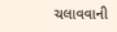ચલાવવાની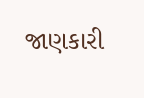જાણકારી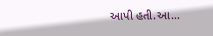આપી હતી.આ…